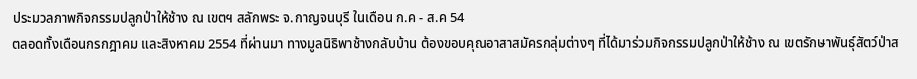ประมวลภาพกิจกรรมปลูกป่าให้ช้าง ณ เขตฯ สลักพระ จ.กาญจนบุรี ในเดือน ก.ค - ส.ค 54
ตลอดทั้งเดือนกรกฎาคม และสิงหาคม 2554 ที่ผ่านมา ทางมูลนิธิพาช้างกลับบ้าน ต้องขอบคุณอาสาสมัครกลุ่มต่างๆ ที่ได้มาร่วมกิจกรรมปลูกป่าให้ช้าง ณ เขตรักษาพันธุ์สัตว์ป่าส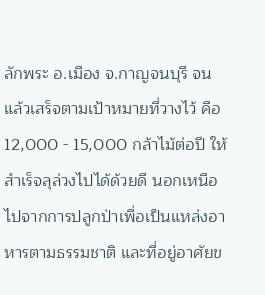ลักพระ อ.เมือง จ.กาญจนบุรี จนแล้วเสร็จตามเป้าหมายที่วางไว้ คือ 12,000 - 15,000 กล้าไม้ต่อปี ให้สำเร็จลุล่วงไปได้ด้วยดี นอกเหนือไปจากการปลูกป่าเพื่อเป็นแหล่งอาหารตามธรรมชาติ และที่อยู่อาศัยข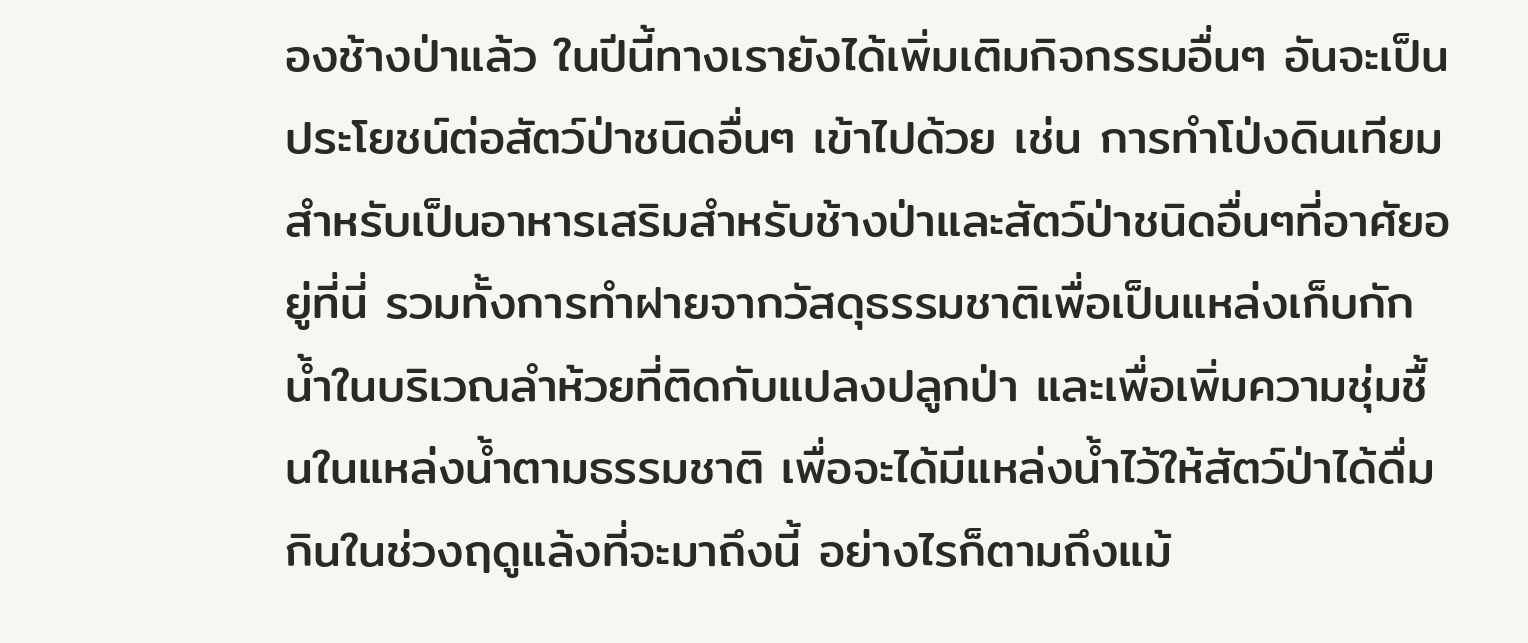องช้างป่าแล้ว ในปีนี้ทางเรายังได้เพิ่มเติมกิจกรรมอื่นๆ อันจะเป็นประโยชน์ต่อสัตว์ป่าชนิดอื่นๆ เข้าไปด้วย เช่น การทำโป่งดินเทียมสำหรับเป็นอาหารเสริมสำหรับช้างป่าและสัตว์ป่าชนิดอื่นๆที่อาศัยอยู่ที่นี่ รวมทั้งการทำฝายจากวัสดุธรรมชาติเพื่อเป็นแหล่งเก็บกักน้ำในบริเวณลำห้วยที่ติดกับแปลงปลูกป่า และเพื่อเพิ่มความชุ่มชื้นในแหล่งน้ำตามธรรมชาติ เพื่อจะได้มีแหล่งน้ำไว้ให้สัตว์ป่าได้ดื่มกินในช่วงฤดูแล้งที่จะมาถึงนี้ อย่างไรก็ตามถึงแม้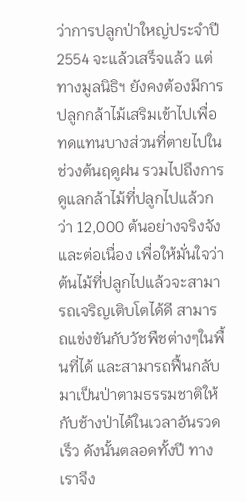ว่าการปลูกป่าใหญ่ประจำปี 2554 จะแล้วเสร็จแล้ว แต่ทางมูลนิธิฯ ยังคงต้องมีการปลูกกล้าไม้เสริมเข้าไปเพื่อทดแทนบางส่วนที่ตายไปในช่วงต้นฤดูฝน รวมไปถึงการดูแลกล้าไม้ที่ปลูกไปแล้วกว่า 12,000 ต้นอย่างจริงจังและต่อเนื่อง เพื่อให้มั่นใจว่าต้นไม้ที่ปลูกไปแล้วจะสามารถเจริญเติบโตได้ดี สามารถแข่งขันกับวัชพืชต่างๆในพื้นที่ได้ และสามารถฟื้นกลับมาเป็นป่าตามธรรมชาติให้กับช้างป่าได้ในเวลาอันรวดเร็ว ดังนั้นตลอดทั้งปี ทางเราจึง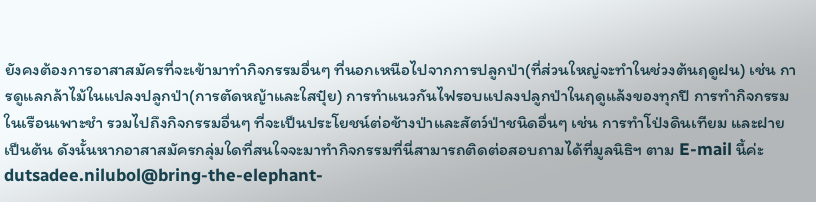ยังคงต้องการอาสาสมัครที่จะเข้ามาทำกิจกรรมอื่นๆ ที่นอกเหนือไปจากการปลูกป่า(ที่ส่วนใหญ่จะทำในช่วงต้นฤดูฝน) เช่น การดูแลกล้าไม้ในแปลงปลูกป่า(การตัดหญ้าและใสปุ๋ย) การทำแนวกันไฟรอบแปลงปลูกป่าในฤดูแล้งของทุกปี การทำกิจกรรมในเรือนเพาะชำ รวมไปถึงกิจกรรมอื่นๆ ที่จะเป็นประโยชน์ต่อช้างป่าและสัตว์ป่าชนิดอื่นๆ เช่น การทำโป่งดินเทียม และฝาย เป็นต้น ดังนั้นหากอาสาสมัครกลุ่มใดที่สนใจจะมาทำกิจกรรมที่นี่สามารถติดต่อสอบถามได้ที่มูลนิธิฯ ตาม E-mail นี้ค่ะ dutsadee.nilubol@bring-the-elephant-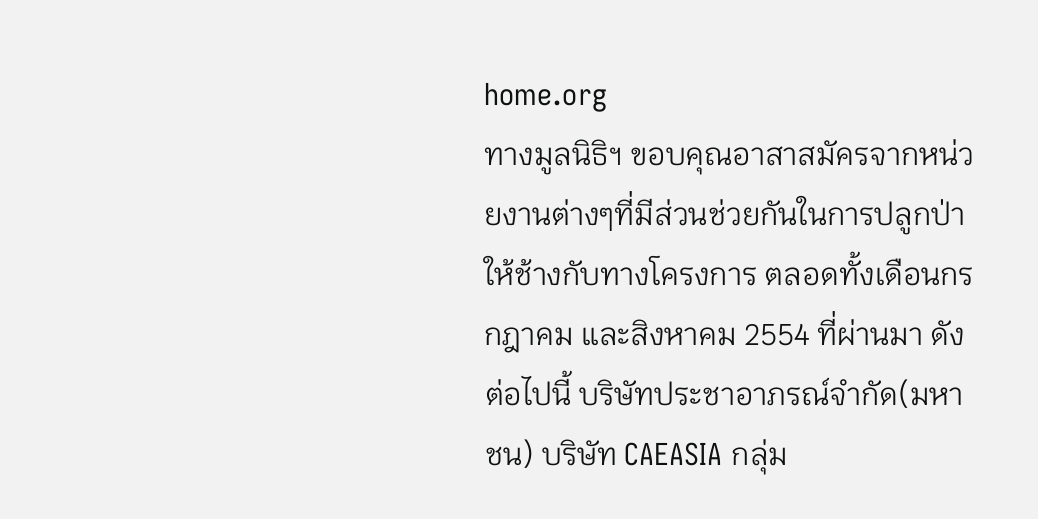home.org
ทางมูลนิธิฯ ขอบคุณอาสาสมัครจากหน่วยงานต่างๆที่มีส่วนช่วยกันในการปลูกป่าให้ช้างกับทางโครงการ ตลอดทั้งเดือนกรกฎาคม และสิงหาคม 2554 ที่ผ่านมา ดังต่อไปนี้ บริษัทประชาอาภรณ์จำกัด(มหาชน) บริษัท CAEASIA กลุ่ม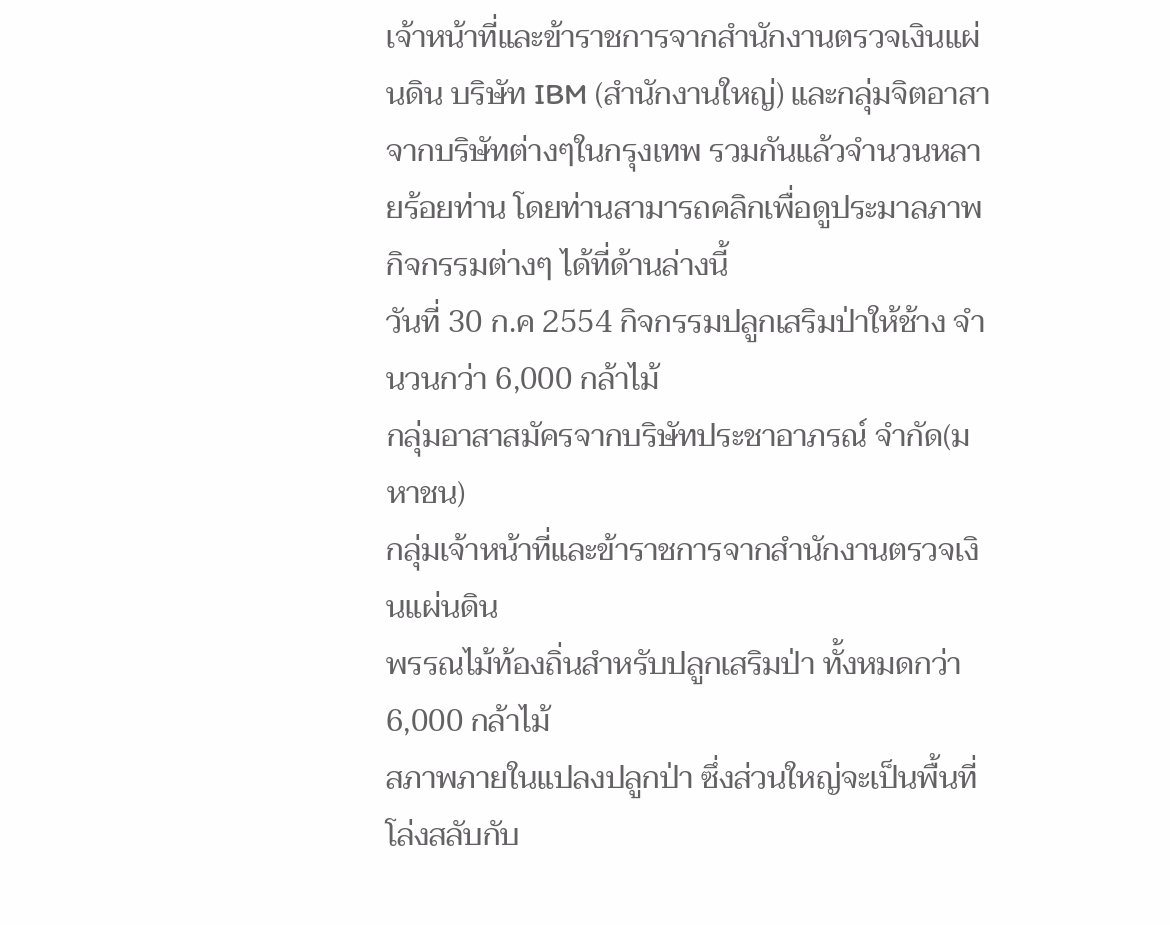เจ้าหน้าที่และข้าราชการจากสำนักงานตรวจเงินแผ่นดิน บริษัท IBM (สำนักงานใหญ่) และกลุ่มจิตอาสาจากบริษัทต่างๆในกรุงเทพ รวมกันแล้วจำนวนหลายร้อยท่าน โดยท่านสามารถคลิกเพื่อดูประมาลภาพกิจกรรมต่างๆ ได้ที่ด้านล่างนี้
วันที่ 30 ก.ค 2554 กิจกรรมปลูกเสริมป่าให้ช้าง จำนวนกว่า 6,000 กล้าไม้
กลุ่มอาสาสมัครจากบริษัทประชาอาภรณ์ จำกัด(มหาชน)
กลุ่มเจ้าหน้าที่และข้าราชการจากสำนักงานตรวจเงินแผ่นดิน
พรรณไม้ท้องถิ่นสำหรับปลูกเสริมป่า ทั้งหมดกว่า 6,000 กล้าไม้
สภาพภายในแปลงปลูกป่า ซึ่งส่วนใหญ่จะเป็นพื้นที่โล่งสลับกับ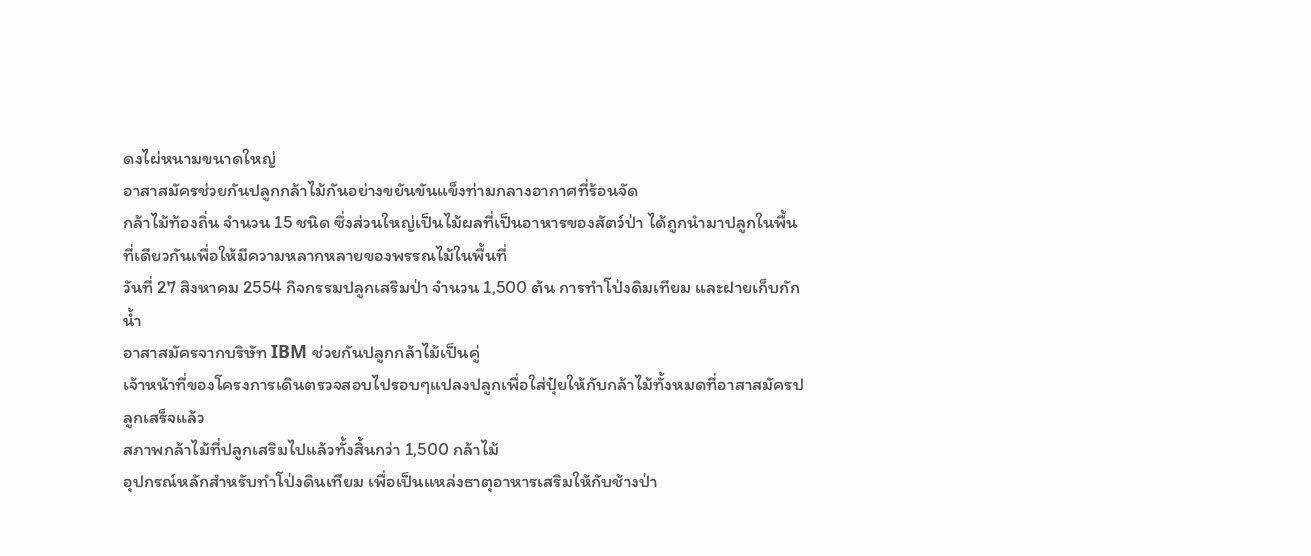ดงไผ่หนามขนาดใหญ่
อาสาสมัครช่วยกันปลูกกล้าไม้กันอย่างขยันขันแข็งท่ามกลางอากาศที่ร้อนจัด
กล้าไม้ท้องถิ่น จำนวน 15 ชนิด ซึ่งส่วนใหญ่เป็นไม้ผลที่เป็นอาหารของสัตว์ป่า ได้ถูกนำมาปลูกในพื้นที่เดียวกันเพื่อให้มีความหลากหลายของพรรณไม้ในพื้นที่
วันที่ 27 สิงหาคม 2554 กิจกรรมปลูกเสริมป่า จำนวน 1,500 ต้น การทำโป่งดิมเทียม และฝายเก็บกักน้ำ
อาสาสมัครจากบริษัท IBM ช่วยกันปลูกกล้าไม้เป็นคู่
เจ้าหน้าที่ของโครงการเดินตรวจสอบไปรอบๆแปลงปลูกเพื่อใส่ปุ๋ยให้กับกล้าไม้ทั้งหมดที่อาสาสมัครปลูกเสร็จแล้ว
สภาพกล้าไม้ที่ปลูกเสริมไปแล้วทั้งสิ้นกว่า 1,500 กล้าไม้
อุปกรณ์หลักสำหรับทำโป่งดินเทียม เพื่อเป็นแหล่งธาตุอาหารเสริมให้กับช้างป่า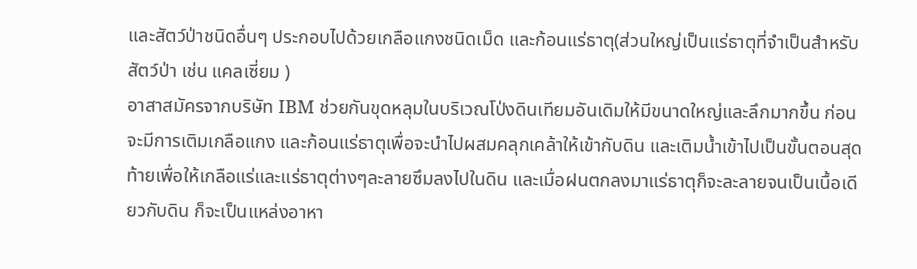และสัตว์ป่าชนิดอื่นๆ ประกอบไปด้วยเกลือแกงชนิดเม็ด และก้อนแร่ธาตุ(ส่วนใหญ่เป็นแร่ธาตุที่จำเป็นสำหรับสัตว์ป่า เช่น แคลเซี่ยม )
อาสาสมัครจากบริษัท IBM ช่วยกันขุดหลุมในบริเวณโป่งดินเทียมอันเดิมให้มีขนาดใหญ่และลึกมากขึ้น ก่อนจะมีการเติมเกลือแกง และก้อนแร่ธาตุเพื่อจะนำไปผสมคลุกเคล้าให้เข้ากับดิน และเติมน้ำเข้าไปเป็นขั้นตอนสุดท้ายเพื่อให้เกลือแร่และแร่ธาตุต่างๆละลายซึมลงไปในดิน และเมื่อฝนตกลงมาแร่ธาตุก็จะละลายจนเป็นเนื้อเดียวกับดิน ก็จะเป็นแหล่งอาหา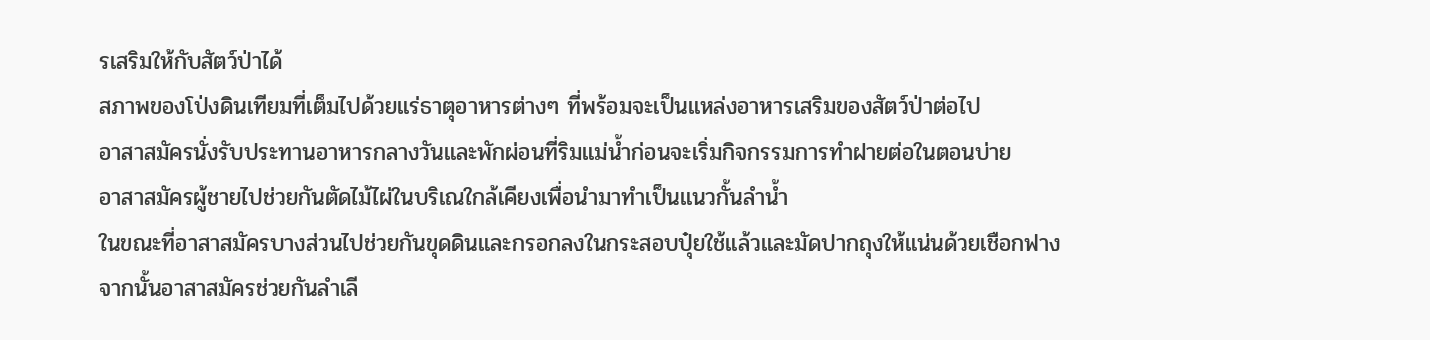รเสริมให้กับสัตว์ป่าได้
สภาพของโป่งดินเทียมที่เต็มไปด้วยแร่ธาตุอาหารต่างๆ ที่พร้อมจะเป็นแหล่งอาหารเสริมของสัตว์ป่าต่อไป
อาสาสมัครนั่งรับประทานอาหารกลางวันและพักผ่อนที่ริมแม่น้ำก่อนจะเริ่มกิจกรรมการทำฝายต่อในตอนบ่าย
อาสาสมัครผู้ชายไปช่วยกันตัดไม้ไผ่ในบริเณใกล้เคียงเพื่อนำมาทำเป็นแนวกั้นลำน้ำ
ในขณะที่อาสาสมัครบางส่วนไปช่วยกันขุดดินและกรอกลงในกระสอบปุ๋ยใช้แล้วและมัดปากถุงให้แน่นด้วยเชือกฟาง
จากนั้นอาสาสมัครช่วยกันลำเลี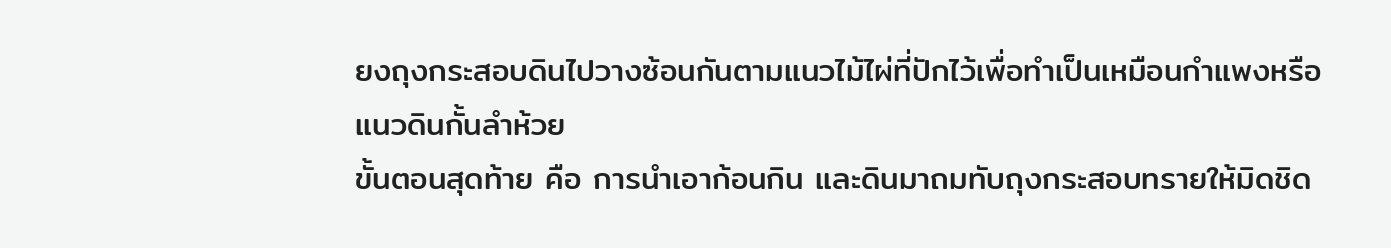ยงถุงกระสอบดินไปวางซ้อนกันตามแนวไม้ไผ่ที่ปักไว้เพื่อทำเป็นเหมือนกำแพงหรือแนวดินกั้นลำห้วย
ขั้นตอนสุดท้าย คือ การนำเอาก้อนกิน และดินมาถมทับถุงกระสอบทรายให้มิดชิด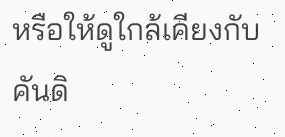หรือให้ดูใกล้เคียงกับคันดิ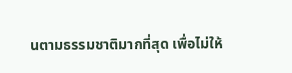นตามธรรมชาติมากที่สุด เพื่อไม่ให้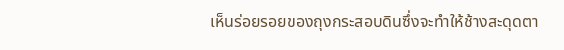เห็นร่อยรอยของถุงกระสอบดินซึ่งจะทำให้ช้างสะดุดตา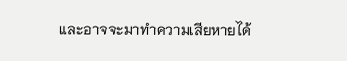และอาจจะมาทำความเสียหายได้